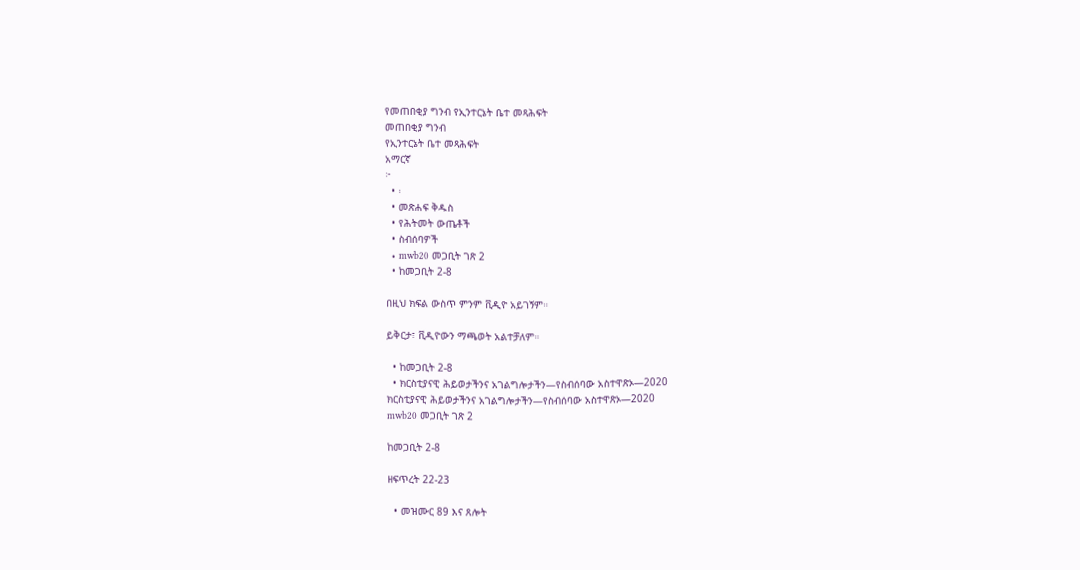የመጠበቂያ ግንብ የኢንተርኔት ቤተ መጻሕፍት
መጠበቂያ ግንብ
የኢንተርኔት ቤተ መጻሕፍት
አማርኛ
፦
  • ፡
  • መጽሐፍ ቅዱስ
  • የሕትመት ውጤቶች
  • ስብሰባዎች
  • mwb20 መጋቢት ገጽ 2
  • ከመጋቢት 2-8

በዚህ ክፍል ውስጥ ምንም ቪዲዮ አይገኝም።

ይቅርታ፣ ቪዲዮውን ማጫወት አልተቻለም።

  • ከመጋቢት 2-8
  • ክርስቲያናዊ ሕይወታችንና አገልግሎታችን—የስብሰባው አስተዋጽኦ—2020
ክርስቲያናዊ ሕይወታችንና አገልግሎታችን—የስብሰባው አስተዋጽኦ—2020
mwb20 መጋቢት ገጽ 2

ከመጋቢት 2-8

ዘፍጥረት 22-23

  • መዝሙር 89 እና ጸሎት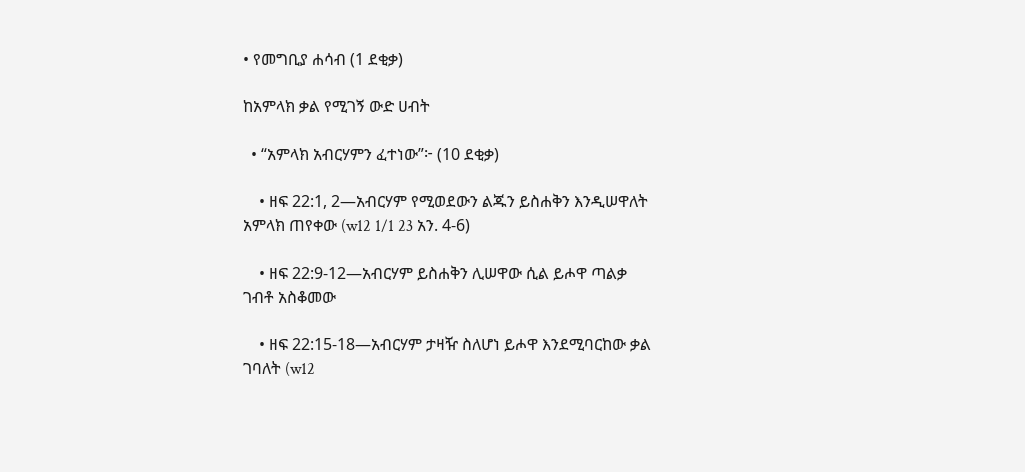• የመግቢያ ሐሳብ (1 ደቂቃ)

ከአምላክ ቃል የሚገኝ ውድ ሀብት

  • “አምላክ አብርሃምን ፈተነው”፦ (10 ደቂቃ)

    • ዘፍ 22:1, 2—አብርሃም የሚወደውን ልጁን ይስሐቅን እንዲሠዋለት አምላክ ጠየቀው (w12 1/1 23 አን. 4-6)

    • ዘፍ 22:9-12—አብርሃም ይስሐቅን ሊሠዋው ሲል ይሖዋ ጣልቃ ገብቶ አስቆመው

    • ዘፍ 22:15-18—አብርሃም ታዛዥ ስለሆነ ይሖዋ እንደሚባርከው ቃል ገባለት (w12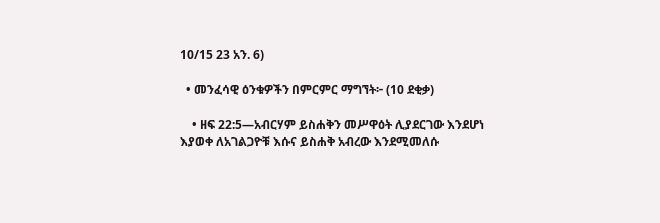10/15 23 አን. 6)

  • መንፈሳዊ ዕንቁዎችን በምርምር ማግኘት፦ (10 ደቂቃ)

    • ዘፍ 22:5—አብርሃም ይስሐቅን መሥዋዕት ሊያደርገው እንደሆነ እያወቀ ለአገልጋዮቹ እሱና ይስሐቅ አብረው እንደሚመለሱ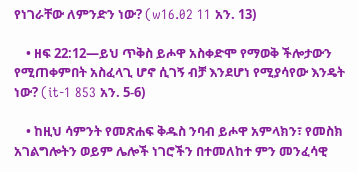የነገራቸው ለምንድን ነው? (w16.02 11 አን. 13)

    • ዘፍ 22:12—ይህ ጥቅስ ይሖዋ አስቀድሞ የማወቅ ችሎታውን የሚጠቀምበት አስፈላጊ ሆኖ ሲገኝ ብቻ እንደሆነ የሚያሳየው እንዴት ነው? (it-1 853 አን. 5-6)

    • ከዚህ ሳምንት የመጽሐፍ ቅዱስ ንባብ ይሖዋ አምላክን፣ የመስክ አገልግሎትን ወይም ሌሎች ነገሮችን በተመለከተ ምን መንፈሳዊ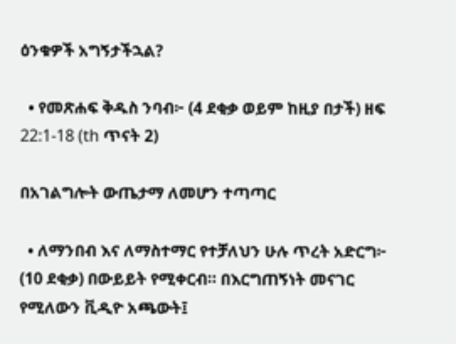ዕንቁዎች አግኝታችኋል?

  • የመጽሐፍ ቅዱስ ንባብ፦ (4 ደቂቃ ወይም ከዚያ በታች) ዘፍ 22:1-18 (th ጥናት 2)

በአገልግሎት ውጤታማ ለመሆን ተጣጣር

  • ለማንበብ እና ለማስተማር የተቻለህን ሁሉ ጥረት አድርግ፦ (10 ደቂቃ) በውይይት የሚቀርብ። በእርግጠኝነት መናገር የሚለውን ቪዲዮ አጫውት፤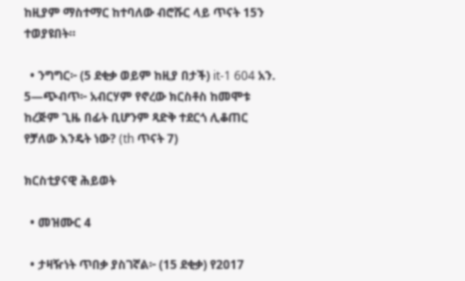ከዚያም ማስተማር ከተባለው ብሮሹር ላይ ጥናት 15ን ተወያዩበት።

  • ንግግር፦ (5 ደቂቃ ወይም ከዚያ በታች) it-1 604 አን. 5—ጭብጥ፦ አብርሃም የኖረው ክርስቶስ ከመሞቱ ከረጅም ጊዜ በፊት ቢሆንም ጻድቅ ተደርጎ ሊቆጠር የቻለው እንዴት ነው? (th ጥናት 7)

ክርስቲያናዊ ሕይወት

  • መዝሙር 4

  • ታዛዥነት ጥበቃ ያስገኛል፦ (15 ደቂቃ) የ2017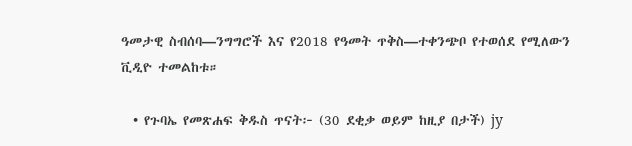ዓመታዊ ስብሰባ—ንግግሮች እና የ2018 የዓመት ጥቅስ—ተቀንጭቦ የተወሰደ የሚለውን ቪዲዮ ተመልከቱ።

  • የጉባኤ የመጽሐፍ ቅዱስ ጥናት፦ (30 ደቂቃ ወይም ከዚያ በታች) jy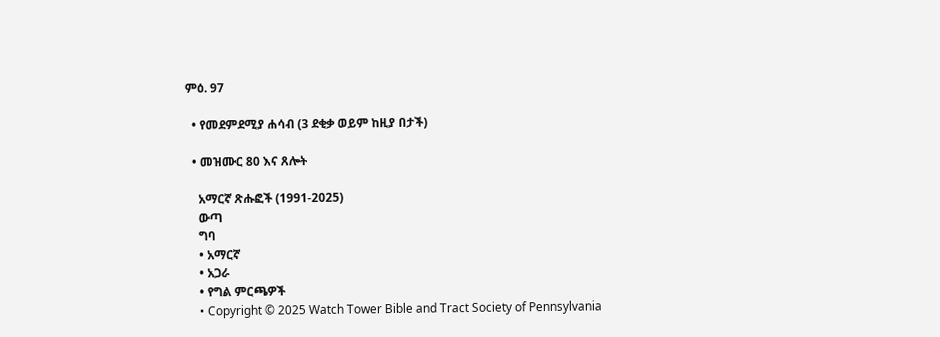ምዕ. 97

  • የመደምደሚያ ሐሳብ (3 ደቂቃ ወይም ከዚያ በታች)

  • መዝሙር 80 እና ጸሎት

    አማርኛ ጽሑፎች (1991-2025)
    ውጣ
    ግባ
    • አማርኛ
    • አጋራ
    • የግል ምርጫዎች
    • Copyright © 2025 Watch Tower Bible and Tract Society of Pennsylvania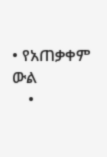• የአጠቃቀም ውል
    •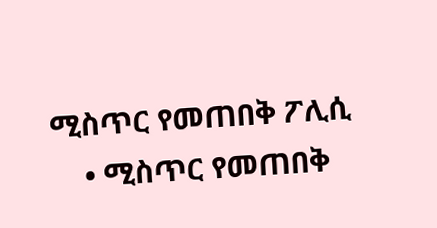ሚስጥር የመጠበቅ ፖሊሲ
    • ሚስጥር የመጠበቅ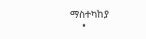ማስተካከያ
    •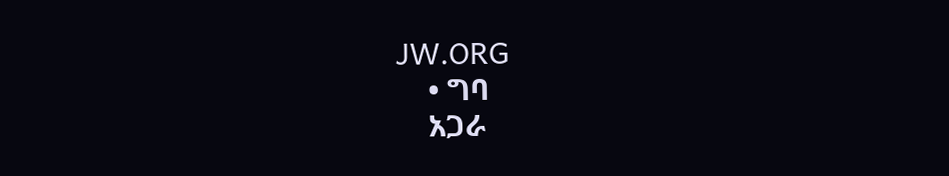JW.ORG
    • ግባ
    አጋራ